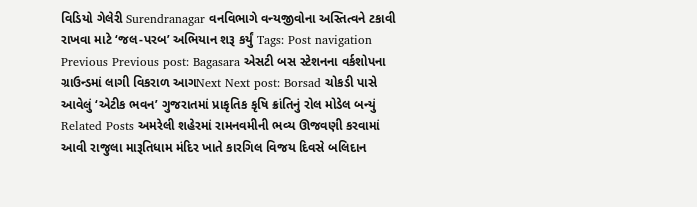વિડિયો ગેલેરી Surendranagar વનવિભાગે વન્યજીવોના અસ્તિત્વને ટકાવી રાખવા માટે ‘જલ-પરબ’ અભિયાન શરૂ કર્યું Tags: Post navigation Previous Previous post: Bagasara એસટી બસ સ્ટેશનના વર્કશોપના ગ્રાઉન્ડમાં લાગી વિકરાળ આગNext Next post: Borsad ચોકડી પાસે આવેલું ‘એટીક ભવન’ ગુજરાતમાં પ્રાકૃતિક કૃષિ ક્રાંતિનું રોલ મોડેલ બન્યું Related Posts અમરેલી શહેરમાં રામનવમીની ભવ્ય ઊજવણી કરવામાં આવી રાજુલા મારૂતિધામ મંદિર ખાતે કારગિલ વિજય દિવસે બલિદાન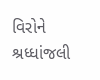વિરોને શ્રધ્ધાંજલી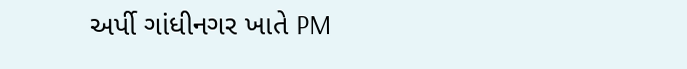અર્પી ગાંધીનગર ખાતે PM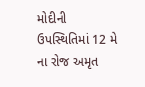મોદીની ઉપસ્થિતિમાં 12 મે ના રોજ અમૃત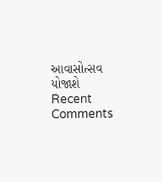આવાસોત્સવ યોજાશે
Recent Comments